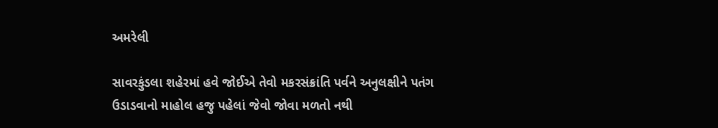અમરેલી

સાવરકુંડલા શહેરમાં હવે જોઈએ તેવો મકરસંક્રાંતિ પર્વને અનુલક્ષીને પતંગ ઉડાડવાનો માહોલ હજુ પહેલાં જેવો જોવા મળતો નથી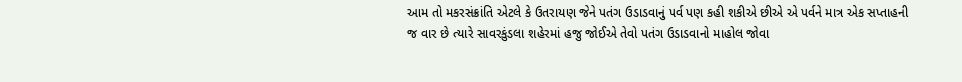આમ તો મકરસંક્રાંતિ એટલે કે ઉતરાયણ જેને પતંગ ઉડાડવાનું પર્વ પણ કહી શકીએ છીએ એ પર્વને માત્ર એક સપ્તાહની જ વાર છે ત્યારે સાવરકુંડલા શહેરમાં હજુ જોઈએ તેવો પતંગ ઉડાડવાનો માહોલ જોવા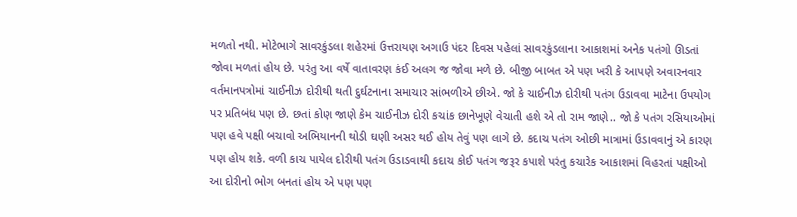મળતો નથી. મોટેભાગે સાવરકુંડલા શહેરમાં ઉત્તરાયણ અગાઉ પંદર દિવસ પહેલાં સાવરકુંડલાના આકાશમાં અનેક પતંગો ઊડતાં જોવા મળતાં હોય છે. પરંતુ આ વર્ષે વાતાવરણ કંઈ અલગ જ જોવા મળે છે. બીજી બાબત એ પણ ખરી કે આપણે અવારનવાર વર્તમાનપત્રોમાં ચાઈનીઝ દોરીથી થતી દુર્ઘટનાના સમાચાર સાંભળીએ છીએ. જો કે ચાઈનીઝ દોરીથી પતંગ ઉડાવવા માટેના ઉપયોગ પર પ્રતિબંધ પણ છે. છતાં કોણ જાણે કેમ ચાઈનીઝ દોરી કચાંક છાનેખૂણે વેચાતી હશે એ તો રામ જાણે.. જો કે પતંગ રસિયાઓમાં પણ હવે પક્ષી બચાવો અભિયાનની થોડી ઘણી અસર થઈ હોય તેવું પણ લાગે છે. કદાચ પતંગ ઓછી માત્રામાં ઉડાવવાનું એ કારણ પણ હોય શકે. વળી કાચ પાયેલ દોરીથી પતંગ ઉડાડવાથી કદાચ કોઈ પતંગ જરૂર કપાશે પરંતુ કચારેક આકાશમાં વિહરતાં પક્ષીઓ આ દોરીનો ભોગ બનતાં હોય એ પણ પણ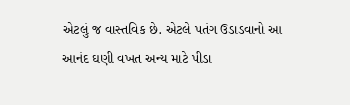એટલું જ વાસ્તવિક છે. એટલે પતંગ ઉડાડવાનો આ આનંદ ઘણી વખત અન્ય માટે પીડા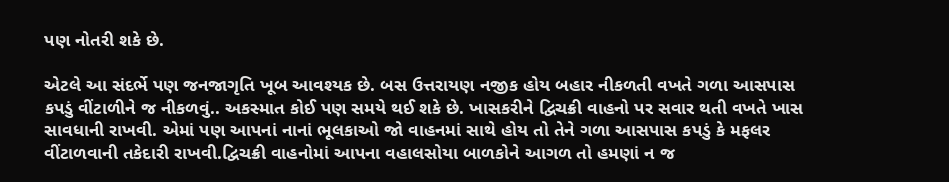પણ નોતરી શકે છે.

એટલે આ સંદર્ભે પણ જનજાગૃતિ ખૂબ આવશ્યક છે. બસ ઉત્તરાયણ નજીક હોય બહાર નીકળતી વખતે ગળા આસપાસ કપડું વીંટાળીને જ નીકળવું.. અકસ્માત કોઈ પણ સમયે થઈ શકે છે. ખાસકરીને દ્વિચક્રી વાહનો પર સવાર થતી વખતે ખાસ સાવધાની રાખવી. એમાં પણ આપનાં નાનાં ભૂલકાઓ જો વાહનમાં સાથે હોય તો તેને ગળા આસપાસ કપડું કે મફલર વીંટાળવાની તકેદારી રાખવી.દ્વિચક્રી વાહનોમાં આપના વહાલસોયા બાળકોને આગળ તો હમણાં ન જ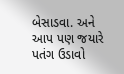બેસાડવા. અને આપ પણ જયારે પતંગ ઉડાવો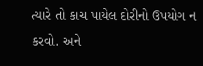ત્યારે તો કાચ પાયેલ દોરીનો ઉપયોગ ન કરવો. અને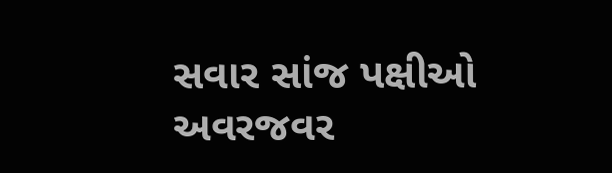સવાર સાંજ પક્ષીઓ અવરજવર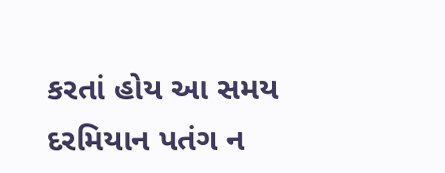કરતાં હોય આ સમય દરમિયાન પતંગ ન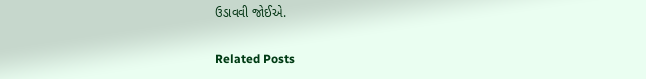ઉડાવવી જોઈએ.

Related Posts